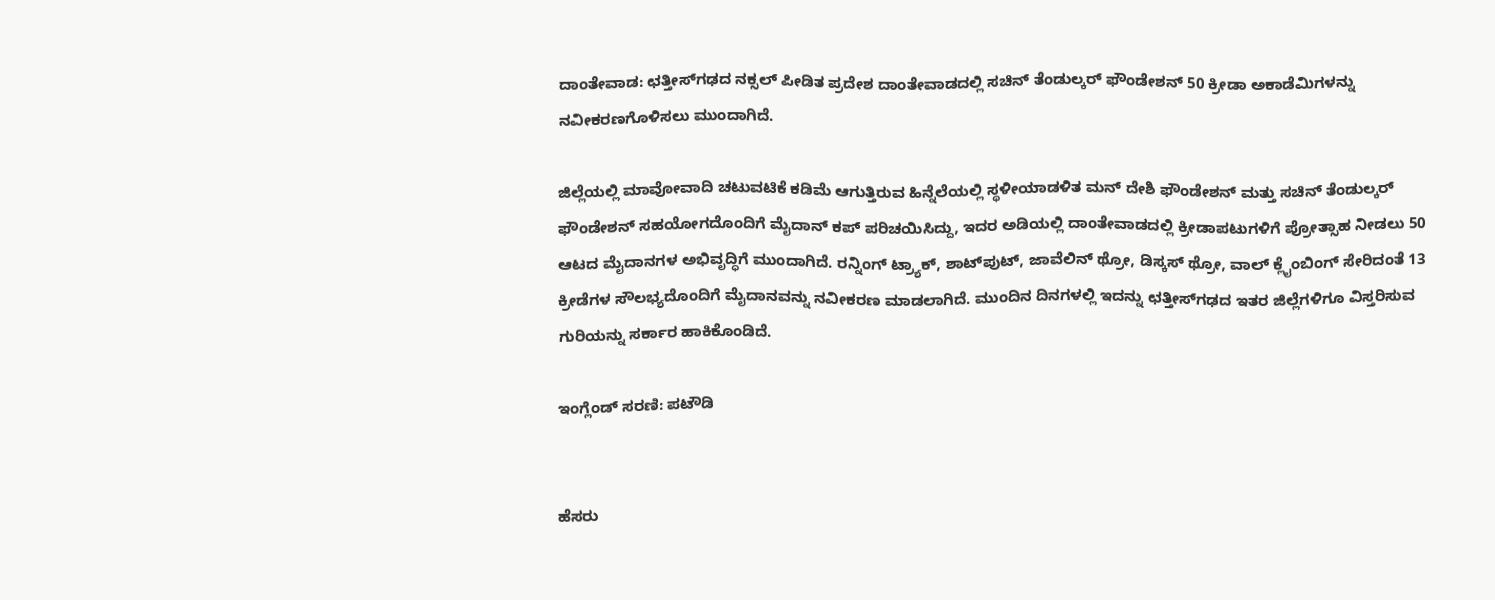ದಾಂತೇವಾಡ: ಛತ್ತೀಸ್‌ಗಢದ ನಕ್ಸಲ್‌ ಪೀಡಿತ ಪ್ರದೇಶ ದಾಂತೇವಾಡದಲ್ಲಿ ಸಚಿನ್ ತೆಂಡುಲ್ಕರ್‌ ಫೌಂಡೇಶನ್ 50 ಕ್ರೀಡಾ ಅಕಾಡೆಮಿಗಳನ್ನು ನವೀಕರಣಗೊಳಿಸಲು ಮುಂದಾಗಿದೆ.

ಜಿಲ್ಲೆಯಲ್ಲಿ ಮಾವೋವಾದಿ ಚಟುವಟಿಕೆ ಕಡಿಮೆ ಆಗುತ್ತಿರುವ ಹಿನ್ನೆಲೆಯಲ್ಲಿ ಸ್ಥಳೀಯಾಡಳಿತ ಮನ್‌ ದೇಶಿ ಫೌಂಡೇಶನ್ ಮತ್ತು ಸಚಿನ್ ತೆಂಡುಲ್ಕರ್‌ ಫೌಂಡೇಶನ್ ಸಹಯೋಗದೊಂದಿಗೆ ಮೈದಾನ್ ಕಪ್‌ ಪರಿಚಯಿಸಿದ್ದು, ಇದರ ಅಡಿಯಲ್ಲಿ ದಾಂತೇವಾಡದಲ್ಲಿ ಕ್ರೀಡಾಪಟುಗಳಿಗೆ ಪ್ರೋತ್ಸಾಹ ನೀಡಲು 50 ಆಟದ ಮೈದಾನಗಳ ಅಭಿವೃದ್ಧಿಗೆ ಮುಂದಾಗಿದೆ. ರನ್ನಿಂಗ್ ಟ್ರ್ಯಾಕ್, ಶಾಟ್‌ಪುಟ್‌, ಜಾವೆಲಿನ್ ಥ್ರೋ, ಡಿಸ್ಕಸ್‌ ಥ್ರೋ, ವಾಲ್‌ ಕ್ಲೈಂಬಿಂಗ್ ಸೇರಿದಂತೆ 13 ಕ್ರೀಡೆಗಳ ಸೌಲಭ್ಯದೊಂದಿಗೆ ಮೈದಾನವನ್ನು ನವೀಕರಣ ಮಾಡಲಾಗಿದೆ. ಮುಂದಿನ ದಿನಗಳಲ್ಲಿ ಇದನ್ನು ಛತ್ತೀಸ್‌ಗಢದ ಇತರ ಜಿಲ್ಲೆಗಳಿಗೂ ವಿಸ್ತರಿಸುವ ಗುರಿಯನ್ನು ಸರ್ಕಾರ ಹಾಕಿಕೊಂಡಿದೆ.

ಇಂಗ್ಲೆಂಡ್‌ ಸರಣಿ: ಪಟೌಡಿ


ಹೆಸರು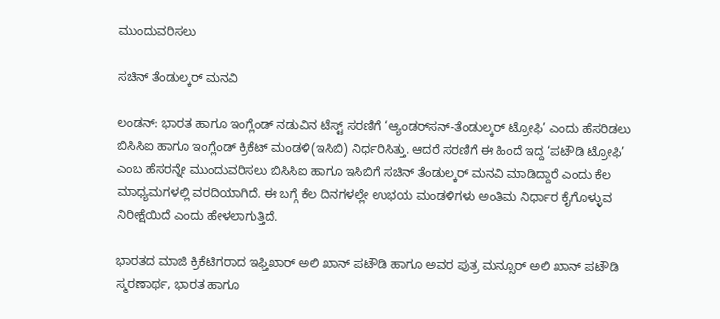ಮುಂದುವರಿಸಲು

ಸಚಿನ್‌ ತೆಂಡುಲ್ಕರ್‌ ಮನವಿ

ಲಂಡನ್‌: ಭಾರತ ಹಾಗೂ ಇಂಗ್ಲೆಂಡ್‌ ನಡುವಿನ ಟೆಸ್ಟ್‌ ಸರಣಿಗೆ ‘ಆ್ಯಂಡರ್‌ಸನ್‌-ತೆಂಡುಲ್ಕರ್‌ ಟ್ರೋಫಿ’ ಎಂದು ಹೆಸರಿಡಲು ಬಿಸಿಸಿಐ ಹಾಗೂ ಇಂಗ್ಲೆಂಡ್‌ ಕ್ರಿಕೆಟ್‌ ಮಂಡಳಿ(ಇಸಿಬಿ) ನಿರ್ಧರಿಸಿತ್ತು. ಆದರೆ ಸರಣಿಗೆ ಈ ಹಿಂದೆ ಇದ್ದ ‘ಪಟೌಡಿ ಟ್ರೋಫಿ’ ಎಂಬ ಹೆಸರನ್ನೇ ಮುಂದುವರಿಸಲು ಬಿಸಿಸಿಐ ಹಾಗೂ ಇಸಿಬಿಗೆ ಸಚಿನ್‌ ತೆಂಡುಲ್ಕರ್‌ ಮನವಿ ಮಾಡಿದ್ದಾರೆ ಎಂದು ಕೆಲ ಮಾಧ್ಯಮಗಳಲ್ಲಿ ವರದಿಯಾಗಿದೆ. ಈ ಬಗ್ಗೆ ಕೆಲ ದಿನಗಳಲ್ಲೇ ಉಭಯ ಮಂಡಳಿಗಳು ಅಂತಿಮ ನಿರ್ಧಾರ ಕೈಗೊಳ್ಳುವ ನಿರೀಕ್ಷೆಯಿದೆ ಎಂದು ಹೇಳಲಾಗುತ್ತಿದೆ.

ಭಾರತದ ಮಾಜಿ ಕ್ರಿಕೆಟಿಗರಾದ ಇಫ್ತಿಖಾರ್‌ ಅಲಿ ಖಾನ್‌ ಪಟೌಡಿ ಹಾಗೂ ಅವರ ಪುತ್ರ ಮನ್ಸೂರ್‌ ಅಲಿ ಖಾನ್‌ ಪಟೌಡಿ ಸ್ಮರಣಾರ್ಥ, ಭಾರತ ಹಾಗೂ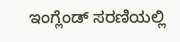ಇಂಗ್ಲೆಂಡ್‌ ಸರಣಿಯಲ್ಲಿ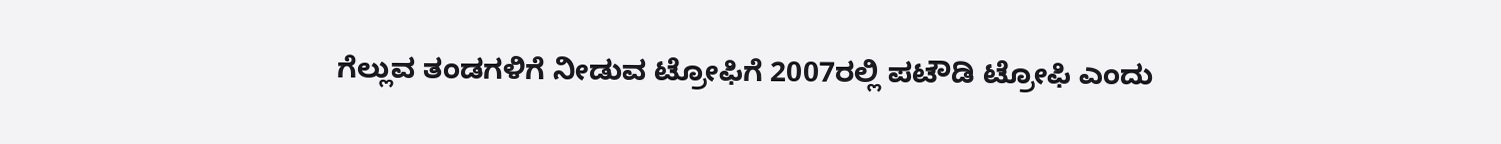ಗೆಲ್ಲುವ ತಂಡಗಳಿಗೆ ನೀಡುವ ಟ್ರೋಫಿಗೆ 2007ರಲ್ಲಿ ಪಟೌಡಿ ಟ್ರೋಫಿ ಎಂದು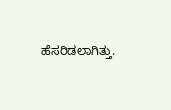ಹೆಸರಿಡಲಾಗಿತ್ತು.